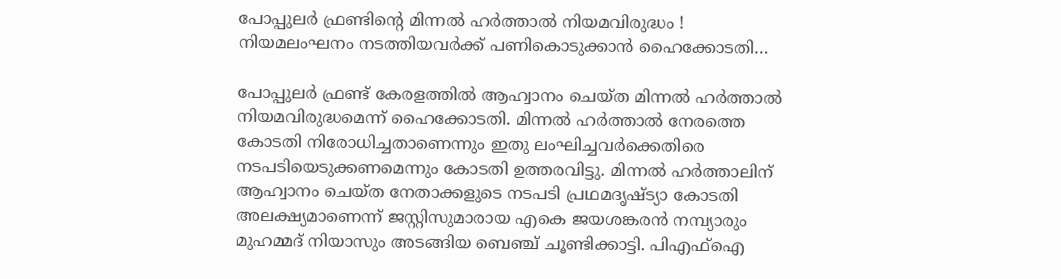പോപ്പുലര്‍ ഫ്രണ്ടിന്റെ മിന്നല്‍ ഹര്‍ത്താല്‍ നിയമവിരുദ്ധം ! നിയമലംഘനം നടത്തിയവര്‍ക്ക് പണികൊടുക്കാന്‍ ഹൈക്കോടതി…

പോപ്പുലര്‍ ഫ്രണ്ട് കേരളത്തില്‍ ആഹ്വാനം ചെയ്ത മിന്നല്‍ ഹര്‍ത്താല്‍ നിയമവിരുദ്ധമെന്ന് ഹൈക്കോടതി. മിന്നല്‍ ഹര്‍ത്താല്‍ നേരത്തെ കോടതി നിരോധിച്ചതാണെന്നും ഇതു ലംഘിച്ചവര്‍ക്കെതിരെ നടപടിയെടുക്കണമെന്നും കോടതി ഉത്തരവിട്ടു. മിന്നല്‍ ഹര്‍ത്താലിന് ആഹ്വാനം ചെയ്ത നേതാക്കളുടെ നടപടി പ്രഥമദൃഷ്ട്യാ കോടതി അലക്ഷ്യമാണെന്ന് ജസ്റ്റിസുമാരായ എകെ ജയശങ്കരന്‍ നമ്പ്യാരും മുഹമ്മദ് നിയാസും അടങ്ങിയ ബെഞ്ച് ചൂണ്ടിക്കാട്ടി. പിഎഫ്ഐ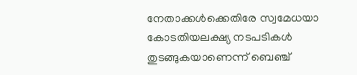നേതാക്കള്‍ക്കെതിരേ സ്വമേധയാ കോടതിയലക്ഷ്യ നടപടികള്‍ തുടങ്ങുകയാണെന്ന് ബെഞ്ച്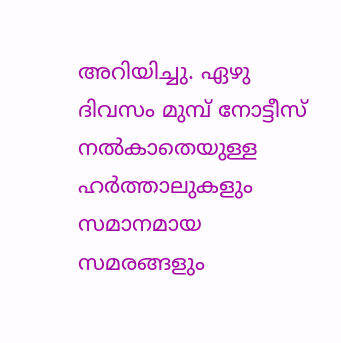അറിയിച്ചു. ഏഴു ദിവസം മുമ്പ് നോട്ടീസ് നല്‍കാതെയുള്ള ഹര്‍ത്താലുകളും സമാനമായ സമരങ്ങളും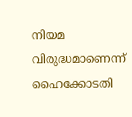നിയമ വിരുദ്ധമാണെന്ന് ഹൈക്കോടതി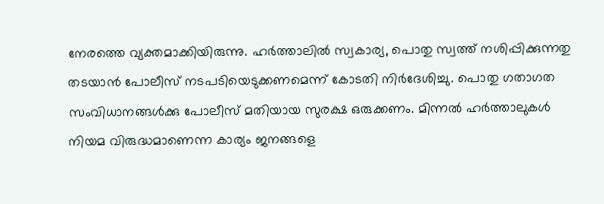നേരത്തെ വ്യക്തമാക്കിയിരുന്നു. ഹര്‍ത്താലില്‍ സ്വകാര്യ, പൊതു സ്വത്ത് നശിപ്പിക്കുന്നതു തടയാന്‍ പോലീസ് നടപടിയെടുക്കണമെന്ന് കോടതി നിര്‍ദേശിച്ചു. പൊതു ഗതാഗത സംവിധാനങ്ങള്‍ക്കു പോലീസ് മതിയായ സുരക്ഷ ഒരുക്കണം. മിന്നല്‍ ഹര്‍ത്താലുകള്‍ നിയമ വിരുദ്ധമാണെന്ന കാര്യം ജനങ്ങളെ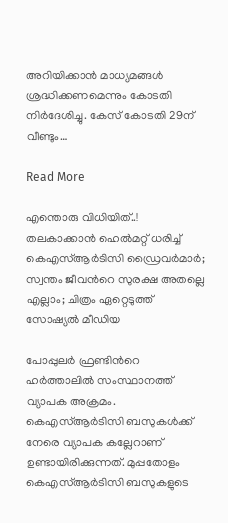അറിയിക്കാന്‍ മാധ്യമങ്ങള്‍ ശ്രദ്ധിക്കണമെന്നും കോടതി നിര്‍ദേശിച്ചു. കേസ് കോടതി 29ന് വീണ്ടും…

Read More

എന്തൊരു വിധിയിത്..! തലകാക്കാൻ ഹെൽമറ്റ് ധരിച്ച് കെഎസ്ആർടിസി ഡ്രൈവർമാർ; സ്വന്തം ജീവന്‍റെ സുരക്ഷ അതല്ലെ എല്ലാം; ചിത്രം ഏറ്റെടുത്ത് സോഷ്യൽ മീഡിയ

പോപ്പുലർ ഫ്രണ്ടിന്‍റെ ഹർത്താലിൽ സംസ്ഥാനത്ത് വ്യാപക അക്രമം. കെഎസ്ആർടിസി ബസുകൾക്ക് നേരെ വ്യാപക കല്ലേറാണ് ഉണ്ടായിരിക്കുന്നത്. മുപ്പതോളം കെഎസ്ആർടിസി ബസുകളുടെ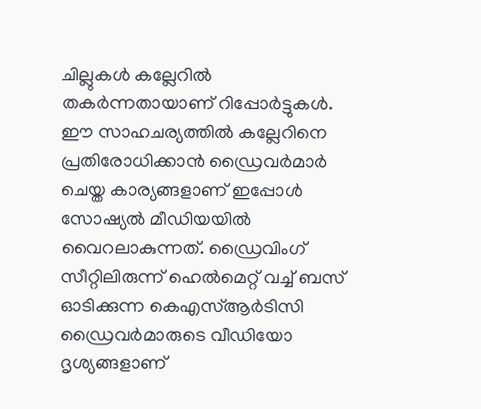ചില്ലുകൾ കല്ലേറിൽ തകർന്നതായാണ് റിപ്പോർട്ടുകൾ. ഈ സാഹചര്യത്തിൽ കല്ലേറിനെ പ്രതിരോധിക്കാൻ ഡ്രൈവർമാർ ചെയ്ത കാര്യങ്ങളാണ് ഇപ്പോൾ സോഷ്യൽ മീഡിയയിൽ വൈറലാകുന്നത്. ഡ്രൈവിംഗ് സീറ്റിലിരുന്ന് ഹെൽമെറ്റ് വച്ച് ബസ് ഓടിക്കുന്ന കെഎസ്ആർടിസി ഡ്രൈവർമാരുടെ വീഡിയോ ദൃശ്യങ്ങളാണ്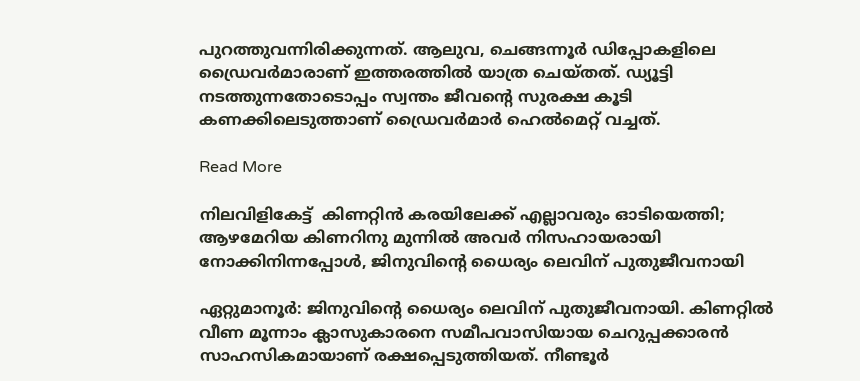പുറത്തുവന്നിരിക്കുന്നത്. ആലുവ, ചെങ്ങന്നൂർ ഡിപ്പോകളിലെ ഡ്രൈവർമാരാണ് ഇത്തരത്തിൽ യാത്ര ചെയ്തത്. ഡ്യൂട്ടി നടത്തുന്നതോടൊപ്പം സ്വന്തം ജീവന്‍റെ സുരക്ഷ കൂടി കണക്കിലെടുത്താണ് ഡ്രൈവർമാർ ഹെൽമെറ്റ് വച്ചത്.

Read More

നിലവിളികേട്ട്  കിണറ്റിൻ കരയിലേക്ക് എല്ലാവരും ഓടിയെത്തി; ആഴമേറിയ കിണറിനു മുന്നില്‍ അവര്‍ നിസഹായരായി നോക്കിനിന്നപ്പോൾ, ജിനുവിന്‍റെ ധൈര്യം ലെവിന് പുതുജീവനായി

ഏറ്റുമാനൂര്‍: ജിനുവിന്‍റെ ധൈര്യം ലെവിന് പുതുജീവനായി. കിണറ്റില്‍ വീണ മൂന്നാം ക്ലാസുകാരനെ സമീപവാസിയായ ചെറുപ്പക്കാരന്‍ സാഹസികമായാണ് രക്ഷപ്പെടുത്തിയത്. നീണ്ടൂര്‍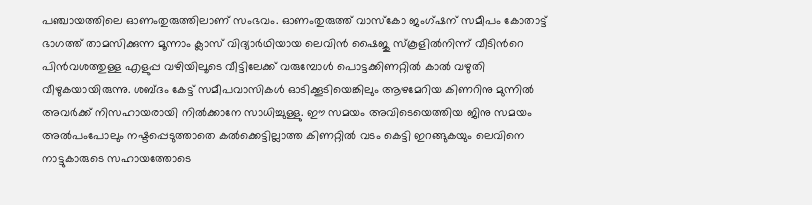പഞ്ചായത്തിലെ ഓണംതുരുത്തിലാണ് സംഭവം. ഓണംതുരുത്ത് വാസ്‌കോ ജംഗ്ഷന് സമീപം കോതാട്ട് ഭാഗത്ത് താമസിക്കുന്ന മൂന്നാം ക്ലാസ് വിദ്യാര്‍ഥിയായ ലെവിന്‍ ഷൈജു സ്‌കൂളില്‍നിന്ന് വീടിന്‍റെ പിന്‍വശത്തുള്ള എളുപ്പ വഴിയിലൂടെ വീട്ടിലേക്ക് വരുമ്പോള്‍ പൊട്ടക്കിണറ്റില്‍ കാല്‍ വഴുതി വീഴുകയായിരുന്നു. ശബ്ദം കേട്ട് സമീപവാസികള്‍ ഓടിക്കൂടിയെങ്കിലും ആഴമേറിയ കിണറിനു മുന്നില്‍ അവര്‍ക്ക് നിസഹായരായി നില്‍ക്കാനേ സാധിച്ചുള്ളു. ഈ സമയം അവിടെയെത്തിയ ജിനു സമയം അല്‍പംപോലും നഷ്ടപ്പെടുത്താതെ കല്‍ക്കെട്ടില്ലാത്ത കിണറ്റില്‍ വടം കെട്ടി ഇറങ്ങുകയും ലെവിനെ നാട്ടുകാരുടെ സഹായത്തോടെ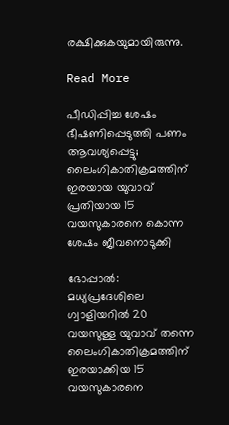രക്ഷിക്കുകയുമായിരുന്നു.

Read More

പീഡിപ്പിച്ച ശേഷം ഭീഷണിപ്പെടുത്തി പണം ആവശ്യപ്പെട്ടു; ലൈംഗികാതിക്രമത്തിന് ഇരയായ യുവാവ് പ്രതിയായ 15 വയസുകാരനെ കൊന്ന ശേഷം ജീവനൊടുക്കി

ഭോപ്പാൽ: മധ്യപ്രദേശിലെ ഗ്വാളിയറിൽ 20 വയസുള്ള യുവാവ് തന്നെ ലൈംഗികാതിക്രമത്തിന് ഇരയാക്കിയ 15 വയസുകാരനെ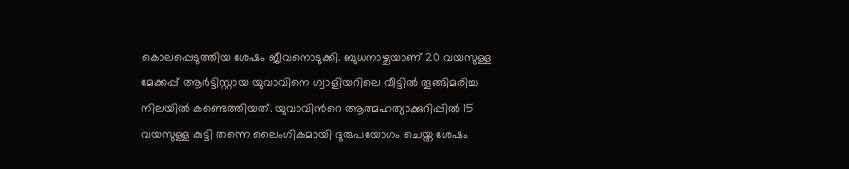കൊലപ്പെടുത്തിയ ശേഷം ജീവനൊടുക്കി. ബുധനാഴ്ചയാണ് 20 വയസുള്ള മേക്കപ്പ് ആർട്ടിസ്റ്റായ യുവാവിനെ ഗ്വാളിയറിലെ വീട്ടിൽ തൂങ്ങിമരിച്ച നിലയിൽ കണ്ടെത്തിയത്. യുവാവിന്‍റെ ആത്മഹത്യാക്കുറിപ്പിൽ 15 വയസുള്ള കുട്ടി തന്നെ ലൈംഗികമായി ദുരുപയോഗം ചെയ്ത ശേഷം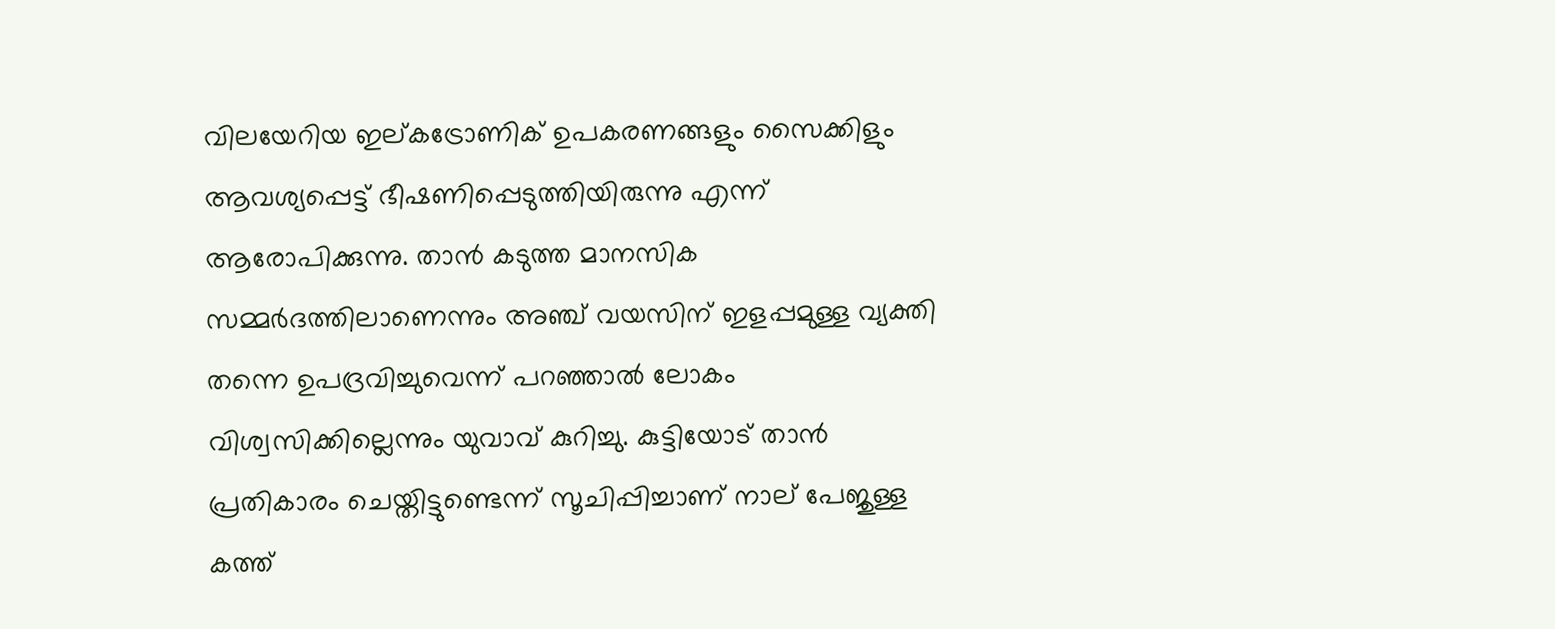വിലയേറിയ ഇല്കട്രോണിക് ഉപകരണങ്ങളും സൈക്കിളും ആവശ്യപ്പെട്ട് ഭീഷണിപ്പെടുത്തിയിരുന്നു എന്ന് ആരോപിക്കുന്നു. താൻ കടുത്ത മാനസിക സമ്മർദത്തിലാണെന്നും അഞ്ച് വയസിന് ഇളപ്പമുള്ള വ്യക്തി തന്നെ ഉപദ്രവിച്ചുവെന്ന് പറഞ്ഞാൽ ലോകം വിശ്വസിക്കില്ലെന്നും യുവാവ് കുറിച്ചു. കുട്ടിയോട് താൻ പ്രതികാരം ചെയ്തിട്ടുണ്ടെന്ന് സൂചിപ്പിച്ചാണ് നാല് പേജുള്ള കത്ത്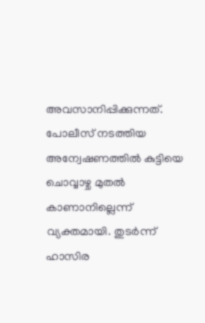അവസാനിപ്പിക്കുന്നത്. പോലീസ് നടത്തിയ അന്വേഷണത്തിൽ കുട്ടിയെ ചൊവ്വാഴ്ച മുതൽ കാണാനില്ലെന്ന് വ്യക്തമായി. തുടർന്ന് ഹാസിര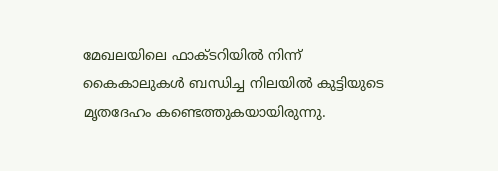മേഖലയിലെ ഫാക്ടറിയിൽ നിന്ന് കൈകാലുകൾ ബന്ധിച്ച നിലയിൽ കുട്ടിയുടെ മൃതദേഹം കണ്ടെത്തുകയായിരുന്നു.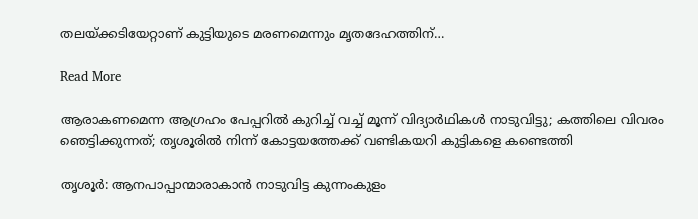തലയ്ക്കടിയേറ്റാണ് കുട്ടിയുടെ മരണമെന്നും മൃതദേഹത്തിന്…

Read More

ആരാകണമെന്ന ആഗ്രഹം പേപ്പറിൽ കുറിച്ച് വച്ച് മൂന്ന് വിദ്യാർഥികൾ നാടുവിട്ടു; കത്തിലെ വിവരം ഞെട്ടിക്കുന്നത്; തൃശൂരിൽ നിന്ന് കോട്ടയത്തേക്ക് വണ്ടികയറി കുട്ടികളെ കണ്ടെത്തി

തൃശൂർ: ആനപാപ്പാന്മാരാകാൻ നാടുവിട്ട കുന്നംകുളം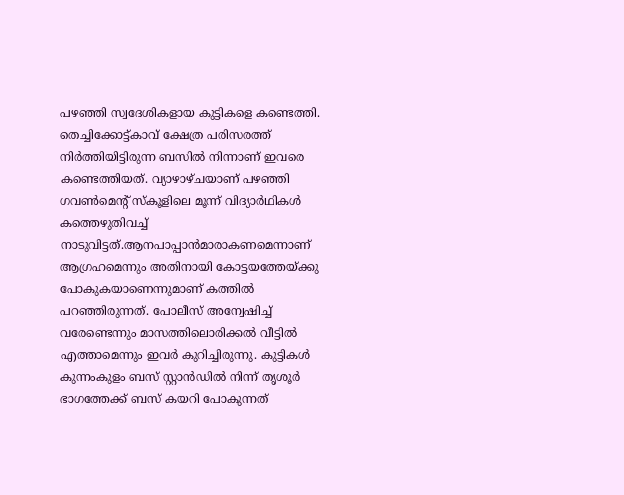പഴഞ്ഞി സ്വദേശികളായ കുട്ടികളെ കണ്ടെത്തി. തെച്ചിക്കോട്ട്കാവ് ക്ഷേത്ര പരിസരത്ത് നിർത്തിയിട്ടിരുന്ന ബസിൽ നിന്നാണ് ഇവരെ കണ്ടെത്തിയത്. വ്യാഴാഴ്ചയാണ് പഴഞ്ഞി ഗവണ്‍മെന്‍റ് സ്കൂളിലെ മൂന്ന് വിദ്യാർഥികൾ കത്തെഴുതിവച്ച് നാടുവിട്ടത്.ആനപാപ്പാൻമാരാകണമെന്നാണ് ആഗ്രഹമെന്നും അതിനായി കോട്ടയത്തേയ്ക്കു പോകുകയാണെന്നുമാണ് കത്തിൽ പറഞ്ഞിരുന്നത്. പോലീസ് അന്വേഷിച്ച് വരേണ്ടെന്നും മാസത്തിലൊരിക്കൽ വീട്ടിൽ എത്താമെന്നും ഇവർ കുറിച്ചിരുന്നു. കുട്ടികൾ കുന്നംകുളം ബസ് സ്റ്റാൻഡിൽ നിന്ന് തൃശൂർ ഭാഗത്തേക്ക് ബസ് കയറി പോകുന്നത്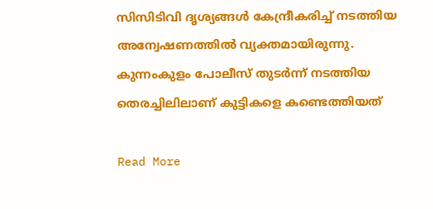സിസിടിവി ദൃശ്യങ്ങൾ കേന്ദ്രീകരിച്ച് നടത്തിയ അന്വേഷണത്തിൽ വ്യക്തമായിരുന്നു. കുന്നംകുളം പോലീസ് തുടർന്ന് നടത്തിയ തെരച്ചിലിലാണ് കുട്ടികളെ കണ്ടെത്തിയത്

Read More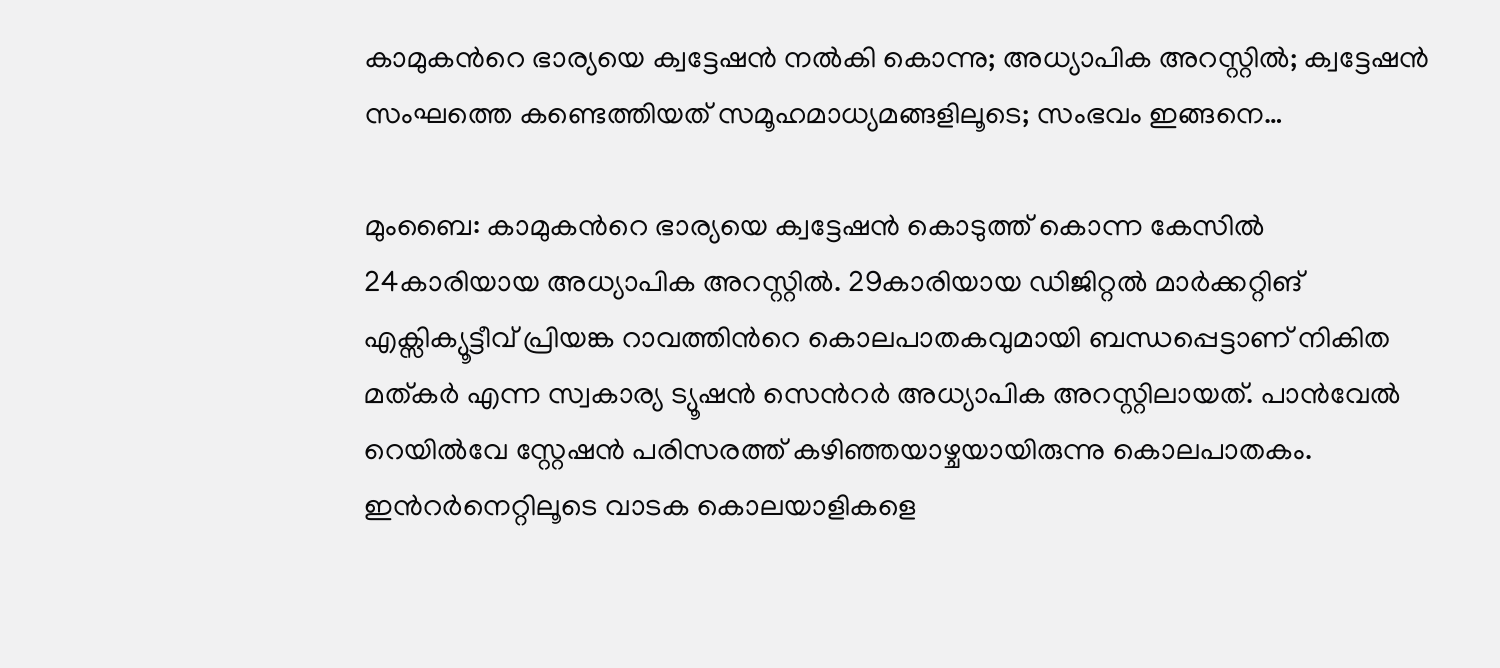കാമുകന്‍റെ ഭാര്യയെ ക്വട്ടേഷൻ നൽകി കൊന്നു; അധ്യാപിക അറസ്റ്റിൽ; ക്വട്ടേഷൻ സംഘത്തെ കണ്ടെത്തിയത് സമൂഹമാധ്യമങ്ങളിലൂടെ; സംഭവം ഇങ്ങനെ…

മുംബൈ: കാമുകന്‍റെ ഭാര്യയെ ക്വട്ടേഷൻ കൊടുത്ത് കൊന്ന കേസിൽ 24കാരിയായ അധ്യാപിക അറസ്റ്റിൽ. 29കാരിയായ ഡിജിറ്റൽ മാർക്കറ്റിങ് എക്സിക്യൂട്ടീവ് പ്രിയങ്ക റാവത്തിന്‍റെ കൊലപാതകവുമായി ബന്ധപ്പെട്ടാണ് നികിത മത്കർ എന്ന സ്വകാര്യ ട്യൂഷൻ സെന്‍റർ അധ്യാപിക അറസ്റ്റിലായത്. പാൻവേൽ റെയിൽവേ സ്റ്റേഷൻ പരിസരത്ത് കഴിഞ്ഞയാഴ്ചയായിരുന്നു കൊലപാതകം. ഇന്‍റർനെറ്റിലൂടെ വാടക കൊലയാളികളെ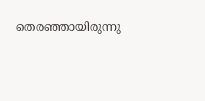തെരഞ്ഞായിരുന്നു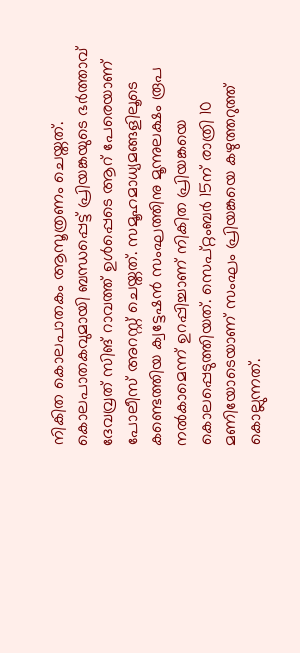നികിത കൊലപാതകം ആസൂത്രണം ചെയ്തത്. കൊലപാതകവുമായി ബന്ധപ്പെട്ട് പ്രിയങ്കയുടെ ഭർത്താവ് ദേവവ്രത് സിങ് റാവത്ത് ഉൾപ്പെടെ ആറ് പേരെയാണ് പോലീസ് അറസ്റ്റ് ചെയ്തത്. സമൂഹമാധ്യമങ്ങളിലൂടെ കണ്ടെത്തിയ ക്വട്ടേഷൻ സംഘത്തിനു മൂന്നുലക്ഷം രൂപ നൽകാമെന്ന് ഉറപ്പിച്ചാണ് നികിത പ്രിയങ്കയെ കൊലപ്പെടുത്തിയത്. സെപ്റ്റംബർ 15ന് രാത്രി 10 മണിയോടെയാണ് സംഘം പ്രിയങ്കയെ കഴുത്തറുത്ത് കൊല്ലുന്നത്.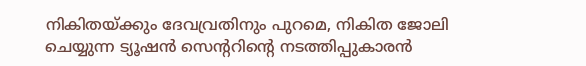നികിതയ്ക്കും ദേവവ്രതിനും പുറമെ, നികിത ജോലി ചെയ്യുന്ന ട്യൂഷൻ സെന്‍ററിന്‍റെ നടത്തിപ്പുകാരൻ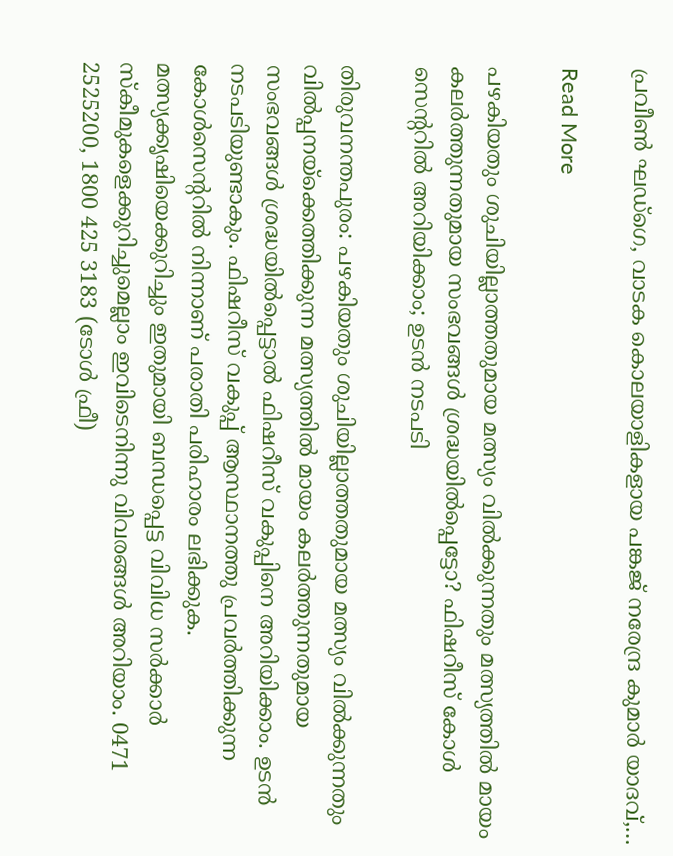പ്രവീൺ ഘഡ്ഗെ, വാടക കൊലയാളികളായ പങ്കജ് നരേന്ദ്ര കുമാർ യാദവ്,…

Read More

പഴകിയതും ശുചിയില്ലാത്തതുമായ മത്സ്യം വിൽക്കുന്നതും മത്സ്യത്തിൽ മായം കലർത്തുന്നതുമായ സംഭവങ്ങൾ ശ്രദ്ധയില്‍പ്പെട്ടോ? ഫിഷറീസ് കോൾ സെന്‍ററിൽ അറിയിക്കാം; ഉടന്‍ നടപടി

തിരുവനന്തപുരം: പഴകിയതും ശുചിയില്ലാത്തതുമായ മത്സ്യം വിൽക്കുന്നതും വിൽപ്പനയ്ക്കെത്തിക്കുന്ന മത്സ്യത്തിൽ മായം കലർത്തുന്നതുമായ സംഭവങ്ങൾ ശ്രദ്ധയിൽപ്പെട്ടാൽ ഫിഷറീസ് വകുപ്പിനെ അറിയിക്കാം. ഉടൻ നടപടിയുണ്ടാകും. ഫിഷറീസ് വകുപ്പ് ആസ്ഥാനത്തു പ്രവർത്തിക്കുന്ന കോൾസെന്‍ററിൽ നിന്നാണ് പരാതി പരിഹാരം ലഭിക്കുക. മത്സ്യക്കൃഷിയെക്കുറിച്ചും ഇതുമായി ബന്ധപ്പെട്ട വിവിധ സർക്കാർ സ്‌കീമുകളെക്കുറിച്ചുമെല്ലാം ഇവിടെനിന്നു വിവരങ്ങൾ അറിയാം. 0471 2525200, 1800 425 3183 (ടോൾ ഫ്രീ)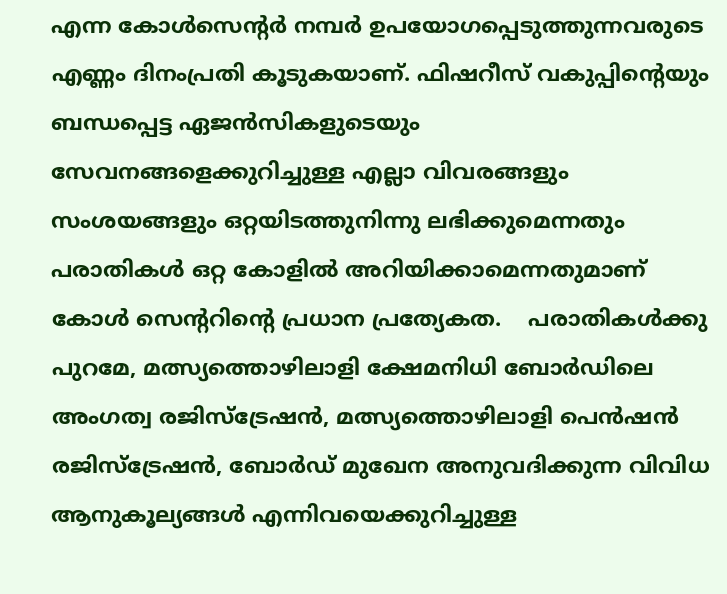എന്ന കോൾസെന്‍റർ നമ്പർ ഉപയോഗപ്പെടുത്തുന്നവരുടെ എണ്ണം ദിനംപ്രതി കൂടുകയാണ്. ഫിഷറീസ് വകുപ്പിന്‍റെയും ബന്ധപ്പെട്ട ഏജൻസികളുടെയും സേവനങ്ങളെക്കുറിച്ചുള്ള എല്ലാ വിവരങ്ങളും സംശയങ്ങളും ഒറ്റയിടത്തുനിന്നു ലഭിക്കുമെന്നതും പരാതികൾ ഒറ്റ കോളിൽ അറിയിക്കാമെന്നതുമാണ് കോൾ സെന്‍ററിന്‍റെ പ്രധാന പ്രത്യേകത.    പരാതികൾക്കു പുറമേ, മത്സ്യത്തൊഴിലാളി ക്ഷേമനിധി ബോർഡിലെ അംഗത്വ രജിസ്ട്രേഷൻ, മത്സ്യത്തൊഴിലാളി പെൻഷൻ രജിസ്‌ട്രേഷൻ, ബോർഡ് മുഖേന അനുവദിക്കുന്ന വിവിധ ആനുകൂല്യങ്ങൾ എന്നിവയെക്കുറിച്ചുള്ള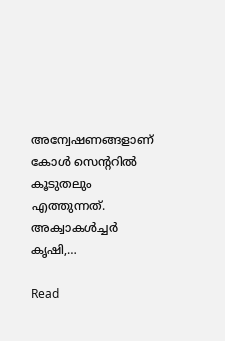അന്വേഷണങ്ങളാണ് കോൾ സെന്‍ററിൽ കൂടുതലും എത്തുന്നത്. അക്വാകൾച്ചർ കൃഷി,…

Read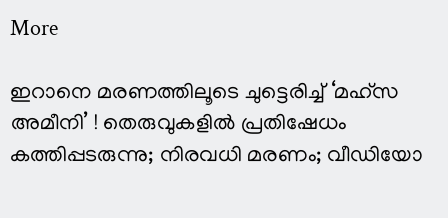More

ഇറാനെ മരണത്തിലൂടെ ചുട്ടെരിച്ച് ‘മഹ്‌സ അമീനി’ ! തെരുവുകളില്‍ പ്രതിഷേധം കത്തിപ്പടരുന്നു; നിരവധി മരണം; വീഡിയോ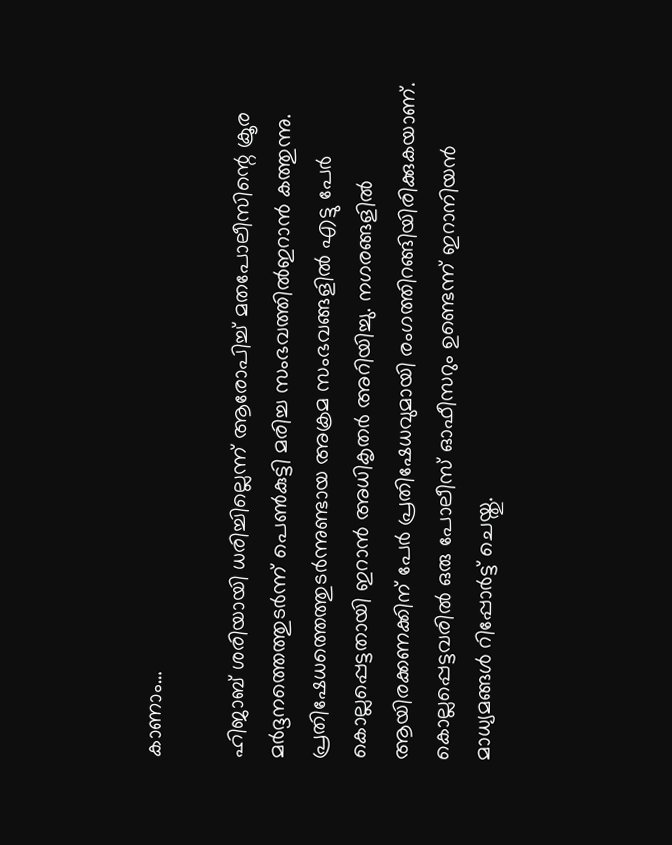കാണാം…

ഹിജാബ് ശരിയായി ധരിച്ചില്ലെന്ന് ആരോപിച്ച് മതപോലീസിന്റെ ക്രൂര മര്‍ദ്ദനത്തെത്തുടര്‍ന്ന് പെണ്‍കുട്ടി മരിച്ച സംഭവത്തില്‍ഇറാന്‍ കത്തുന്നു. പ്രതിഷേധത്തെത്തുടര്‍ന്നുണ്ടായ അക്രമ സംഭവങ്ങളില്‍ എട്ടു പേര്‍ കൊല്ലപ്പെട്ടതായി ഇറാന്‍ അധികൃതര്‍ അറിയിച്ചു. നഗരങ്ങളില്‍ ആയിരക്കണക്കിന് പേര്‍ പ്രതിഷേധവുമായി രംഗത്തിറങ്ങിയിരിക്കുകയാണ്. കൊല്ലപ്പെട്ടവരില്‍ ഒരു പോലീസ് ഓഫീസറും ഉണ്ടെന്ന് ഇറാനിയന്‍ മാധ്യമങ്ങള്‍ റിപ്പോര്‍ട്ട് ചെയ്തു.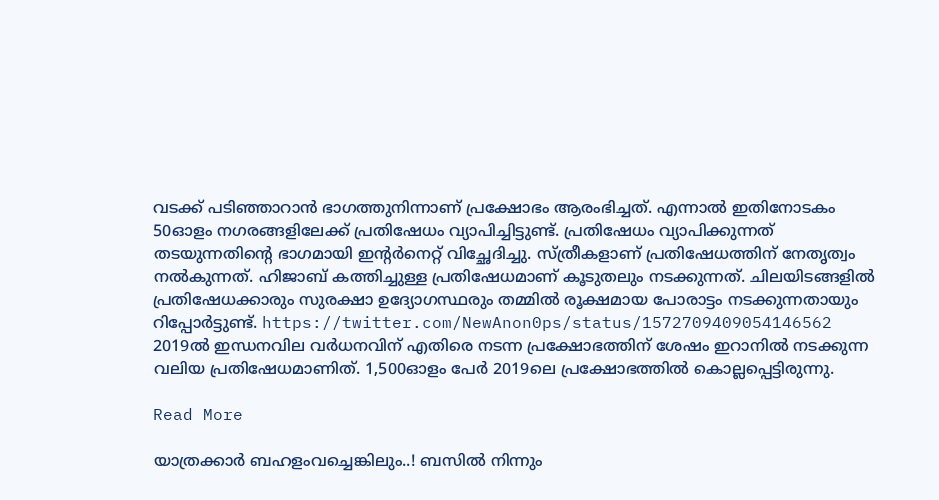വടക്ക് പടിഞ്ഞാറാന്‍ ഭാഗത്തുനിന്നാണ് പ്രക്ഷോഭം ആരംഭിച്ചത്. എന്നാല്‍ ഇതിനോടകം 50ഓളം നഗരങ്ങളിലേക്ക് പ്രതിഷേധം വ്യാപിച്ചിട്ടുണ്ട്. പ്രതിഷേധം വ്യാപിക്കുന്നത് തടയുന്നതിന്റെ ഭാഗമായി ഇന്റര്‍നെറ്റ് വിച്ഛേദിച്ചു. സ്ത്രീകളാണ് പ്രതിഷേധത്തിന് നേതൃത്വം നല്‍കുന്നത്. ഹിജാബ് കത്തിച്ചുള്ള പ്രതിഷേധമാണ് കൂടുതലും നടക്കുന്നത്. ചിലയിടങ്ങളില്‍ പ്രതിഷേധക്കാരും സുരക്ഷാ ഉദ്യോഗസ്ഥരും തമ്മില്‍ രൂക്ഷമായ പോരാട്ടം നടക്കുന്നതായും റിപ്പോര്‍ട്ടുണ്ട്. https://twitter.com/NewAnon0ps/status/1572709409054146562 2019ല്‍ ഇന്ധനവില വര്‍ധനവിന് എതിരെ നടന്ന പ്രക്ഷോഭത്തിന് ശേഷം ഇറാനില്‍ നടക്കുന്ന വലിയ പ്രതിഷേധമാണിത്. 1,500ഓളം പേര്‍ 2019ലെ പ്രക്ഷോഭത്തില്‍ കൊല്ലപ്പെട്ടിരുന്നു.

Read More

യാത്രക്കാര്‍ ബഹളംവച്ചെങ്കിലും..! ബസില്‍ നിന്നും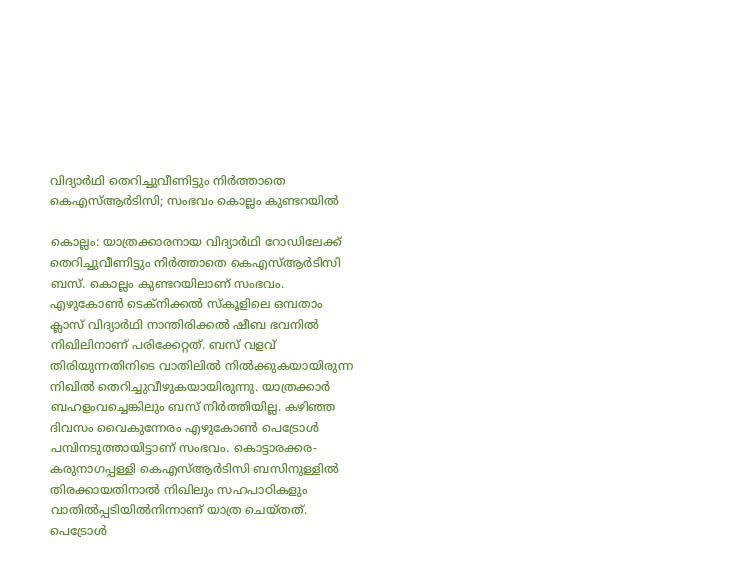വിദ്യാര്‍ഥി തെറിച്ചുവീണിട്ടും നിര്‍ത്താതെ കെഎസ്ആര്‍ടിസി; സംഭവം കൊല്ലം കുണ്ടറയില്‍

കൊല്ലം: യാത്രക്കാരനായ വിദ്യാര്‍ഥി റോഡിലേക്ക് തെറിച്ചുവീണിട്ടും നിര്‍ത്താതെ കെഎസ്ആര്‍ടിസി ബസ്. കൊല്ലം കുണ്ടറയിലാണ് സംഭവം. എഴുകോണ്‍ ടെക്നിക്കല്‍ സ്കൂളിലെ ഒമ്പതാം ക്ലാസ് വിദ്യാര്‍ഥി നാന്തിരിക്കല്‍ ഷീബ ഭവനില്‍ നിഖിലിനാണ് പരിക്കേറ്റത്. ബസ് വളവ് തിരിയുന്നതിനിടെ വാതിലില്‍ നില്‍ക്കുകയായിരുന്ന നിഖില്‍ തെറിച്ചുവീഴുകയായിരുന്നു. യാത്രക്കാര്‍ ബഹളംവച്ചെങ്കിലും ബസ് നിര്‍ത്തിയില്ല. കഴിഞ്ഞ ദിവസം വൈകുന്നേരം എഴുകോണ്‍ പെട്രോള്‍ പമ്പിനടുത്തായിട്ടാണ് സംഭവം. കൊട്ടാരക്കര-കരുനാഗപ്പള്ളി കെഎസ്ആര്‍ടിസി ബസിനുള്ളില്‍ തിരക്കായതിനാല്‍ നിഖിലും സഹപാഠികളും വാതില്‍പ്പടിയില്‍നിന്നാണ് യാത്ര ചെയ്തത്.    പെട്രോള്‍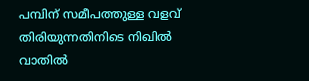പമ്പിന് സമീപത്തുള്ള വളവ് തിരിയുന്നതിനിടെ നിഖില്‍ വാതില്‍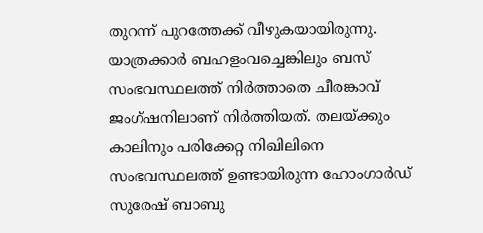തുറന്ന് പുറത്തേക്ക് വീഴുകയായിരുന്നു. യാത്രക്കാര്‍ ബഹളംവച്ചെങ്കിലും ബസ് സംഭവസ്ഥലത്ത് നിര്‍ത്താതെ ചീരങ്കാവ് ജംഗ്ഷനിലാണ് നിര്‍ത്തിയത്. തലയ്ക്കും കാലിനും പരിക്കേറ്റ നിഖിലിനെ സംഭവസ്ഥലത്ത് ഉണ്ടായിരുന്ന ഹോംഗാർഡ് സുരേഷ് ബാബു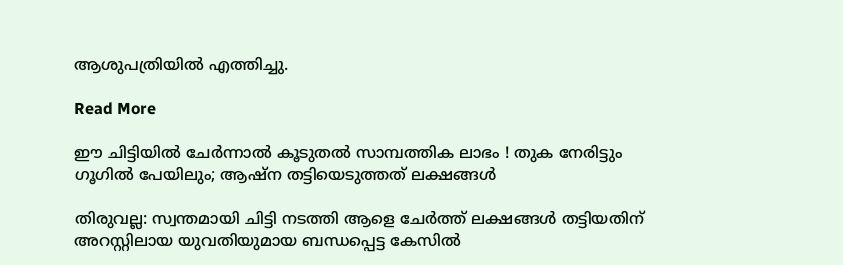ആശുപത്രിയിൽ എത്തിച്ചു.

Read More

ഈ ചിട്ടിയില്‍ ചേര്‍ന്നാല്‍ കൂടുതല്‍ സാമ്പത്തിക ലാഭം ! തുക നേരിട്ടും ഗൂഗിൽ പേയിലും; ആഷ്‌ന തട്ടിയെടുത്തത് ലക്ഷങ്ങള്‍

തിരുവല്ല: സ്വന്തമായി ചിട്ടി നടത്തി ആളെ ചേര്‍ത്ത് ലക്ഷങ്ങള്‍ തട്ടിയതിന് അറസ്റ്റിലായ യുവതിയുമായ ബന്ധപ്പെട്ട കേസില്‍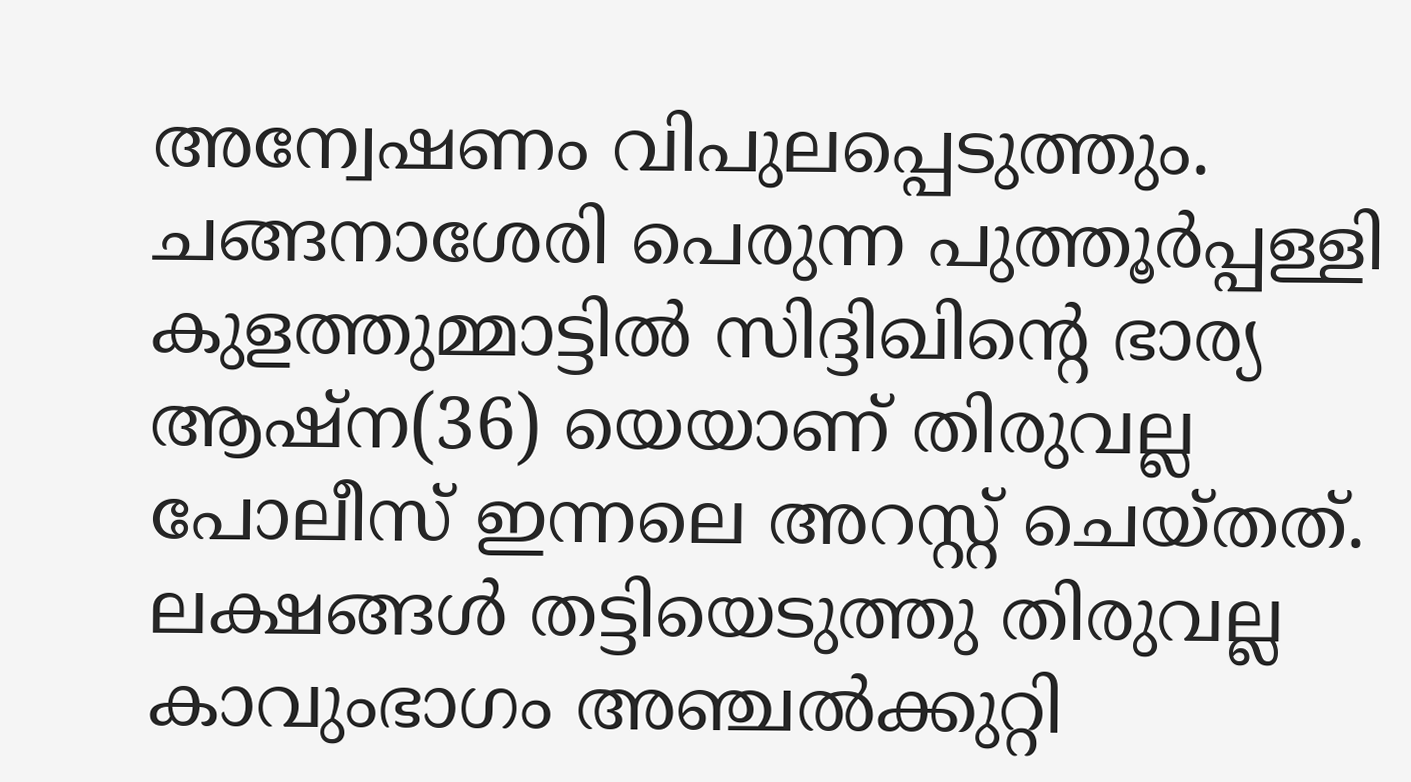അന്വേഷണം വിപുലപ്പെടുത്തും. ചങ്ങനാശേരി പെരുന്ന പുത്തൂര്‍പ്പള്ളി കുളത്തുമ്മാട്ടില്‍ സിദ്ദിഖിന്റെ ഭാര്യ ആഷ്‌ന(36) യെയാണ് തിരുവല്ല പോലീസ് ഇന്നലെ അറസ്റ്റ് ചെയ്തത്. ലക്ഷങ്ങൾ തട്ടിയെടുത്തു തിരുവല്ല കാവുംഭാഗം അഞ്ചല്‍ക്കുറ്റി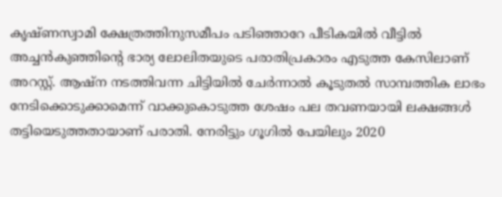കൃഷ്ണസ്വാമി ക്ഷേത്രത്തിനുസമീപം പടിഞ്ഞാറേ പീടികയില്‍ വീട്ടില്‍ അച്ചന്‍കുഞ്ഞിന്‍റെ ഭാര്യ ലോലിതയുടെ പരാതിപ്രകാരം എടുത്ത കേസിലാണ് അറസ്റ്റ്. ആഷ്ന നടത്തിവന്ന ചിട്ടിയില്‍ ചേര്‍ന്നാല്‍ കൂടുതല്‍ സാമ്പത്തിക ലാഭം നേടിക്കൊടുക്കാമെന്ന് വാക്കുകൊടുത്ത ശേഷം പല തവണയായി ലക്ഷങ്ങള്‍ തട്ടിയെടുത്തതായാണ് പരാതി. നേരിട്ടും ഗൂഗിൽ പേയിലും 2020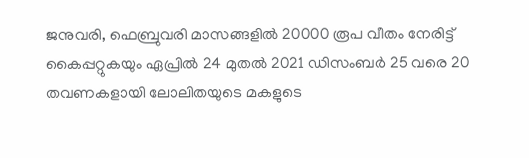ജനുവരി, ഫെബ്രുവരി മാസങ്ങളില്‍ 20000 രൂപ വീതം നേരിട്ട് കൈപ്പറ്റുകയും ഏപ്രില്‍ 24 മുതല്‍ 2021 ഡിസംബര്‍ 25 വരെ 20 തവണകളായി ലോലിതയുടെ മകളുടെ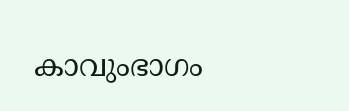കാവുംഭാഗം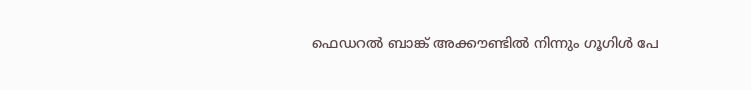ഫെഡറല്‍ ബാങ്ക് അക്കൗണ്ടില്‍ നിന്നും ഗൂഗിള്‍ പേ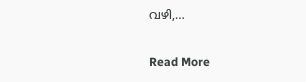വഴി,…

Read More